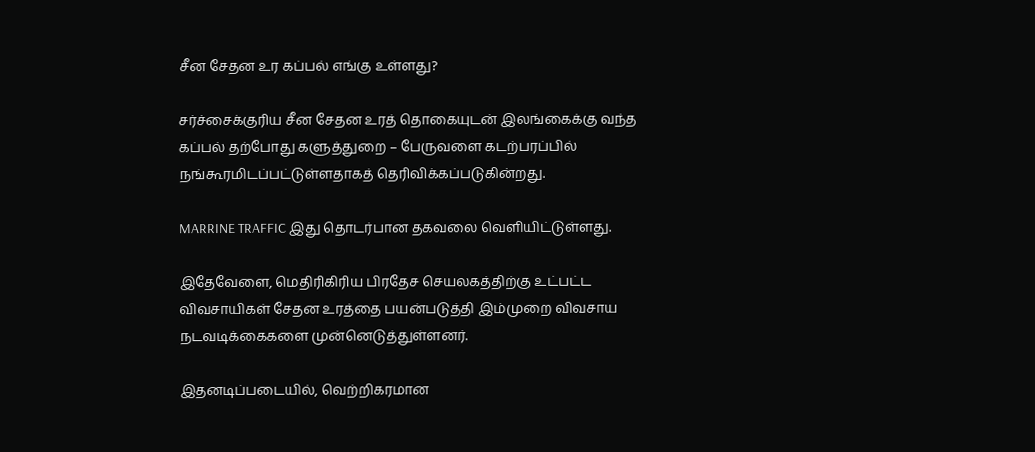சீன சேதன உர கப்பல் எங்கு உள்ளது?

சர்ச்சைக்குரிய சீன சேதன உரத் தொகையுடன் இலங்கைக்கு வந்த கப்பல் தற்போது களுத்துறை – பேருவளை கடற்பரப்பில் நங்கூரமிடப்பட்டுள்ளதாகத் தெரிவிக்கப்படுகின்றது.

MARRINE TRAFFIC இது தொடர்பான தகவலை வௌியிட்டுள்ளது.

இதேவேளை, மெதிரிகிரிய பிரதேச செயலகத்திற்கு உட்பட்ட விவசாயிகள் சேதன உரத்தை பயன்படுத்தி இம்முறை விவசாய நடவடிக்கைகளை முன்னெடுத்துள்ளனர்.

இதனடிப்படையில், வெற்றிகரமான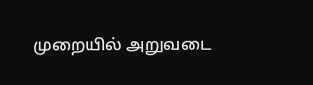முறையில் அறுவடை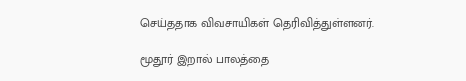செய்ததாக விவசாயிகள் தெரிவித்துள்ளனர்.

மூதூர் இறால் பாலத்தை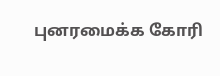புனரமைக்க கோரி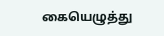கையெழுத்து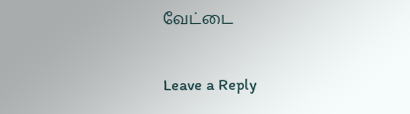வேட்டை

Leave a Reply